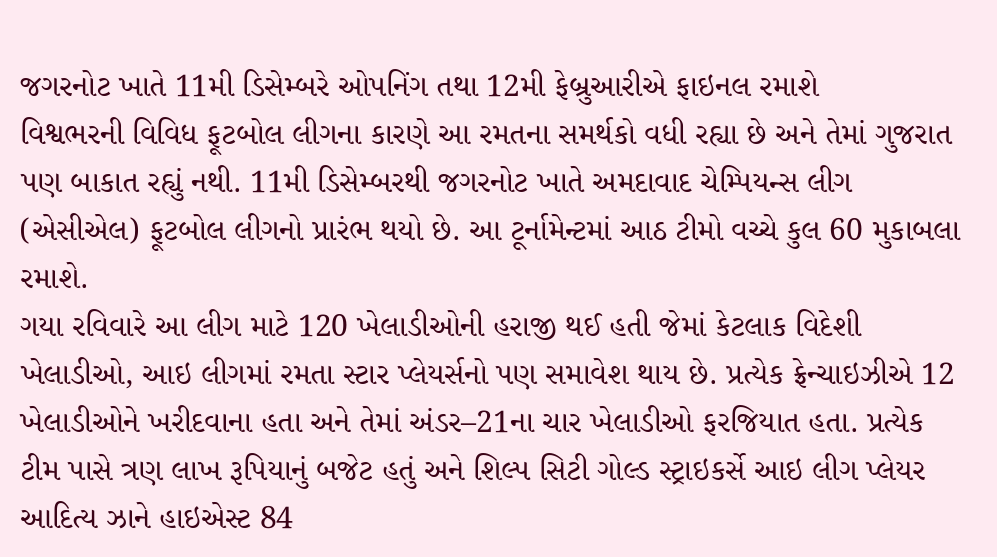જગરનોટ ખાતે 11મી ડિસેમ્બરે ઓપનિંગ તથા 12મી ફેબ્રુઆરીએ ફાઇનલ રમાશે
વિશ્વભરની વિવિધ ફૂટબોલ લીગના કારણે આ રમતના સમર્થકો વધી રહ્યા છે અને તેમાં ગુજરાત પણ બાકાત રહ્યું નથી. 11મી ડિસેમ્બરથી જગરનોટ ખાતે અમદાવાદ ચેમ્પિયન્સ લીગ (એસીએલ) ફૂટબોલ લીગનો પ્રારંભ થયો છે. આ ટૂર્નામેન્ટમાં આઠ ટીમો વચ્ચે કુલ 60 મુકાબલા રમાશે.
ગયા રવિવારે આ લીગ માટે 120 ખેલાડીઓની હરાજી થઈ હતી જેમાં કેટલાક વિદેશી ખેલાડીઓ, આઇ લીગમાં રમતા સ્ટાર પ્લેયર્સનો પણ સમાવેશ થાય છે. પ્રત્યેક ફ્રેન્ચાઇઝીએ 12 ખેલાડીઓને ખરીદવાના હતા અને તેમાં અંડર–21ના ચાર ખેલાડીઓ ફરજિયાત હતા. પ્રત્યેક ટીમ પાસે ત્રણ લાખ રૂપિયાનું બજેટ હતું અને શિલ્પ સિટી ગોલ્ડ સ્ટ્રાઇકર્સે આઇ લીગ પ્લેયર આદિત્ય ઝાને હાઇએસ્ટ 84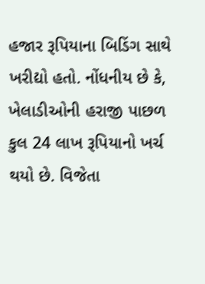હજાર રૂપિયાના બિડિંગ સાથે ખરીદ્યો હતો. નોંધનીય છે કે, ખેલાડીઓની હરાજી પાછળ કુલ 24 લાખ રૂપિયાનો ખર્ચ થયો છે. વિજેતા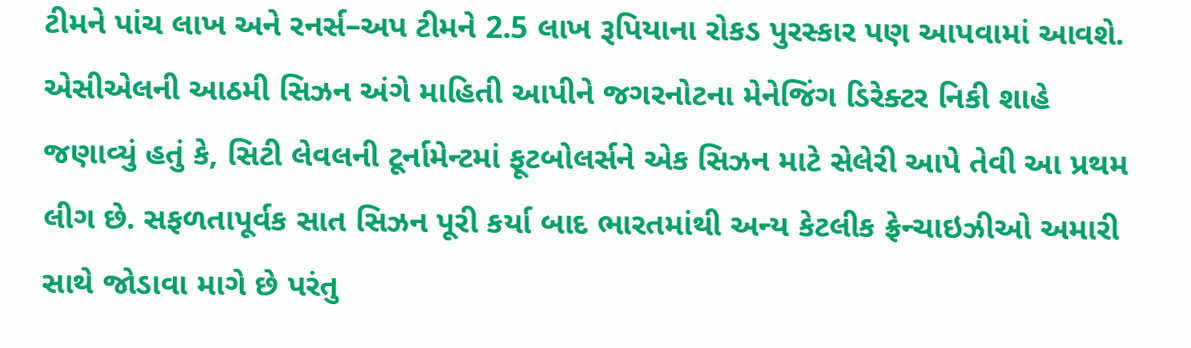ટીમને પાંચ લાખ અને રનર્સ–અપ ટીમને 2.5 લાખ રૂપિયાના રોકડ પુરસ્કાર પણ આપવામાં આવશે.
એસીએલની આઠમી સિઝન અંગે માહિતી આપીને જગરનોટના મેનેજિંગ ડિરેક્ટર નિકી શાહે જણાવ્યું હતું કે, સિટી લેવલની ટૂર્નામેન્ટમાં ફૂટબોલર્સને એક સિઝન માટે સેલેરી આપે તેવી આ પ્રથમ લીગ છે. સફળતાપૂર્વક સાત સિઝન પૂરી કર્યા બાદ ભારતમાંથી અન્ય કેટલીક ફ્રેન્ચાઇઝીઓ અમારી સાથે જોડાવા માગે છે પરંતુ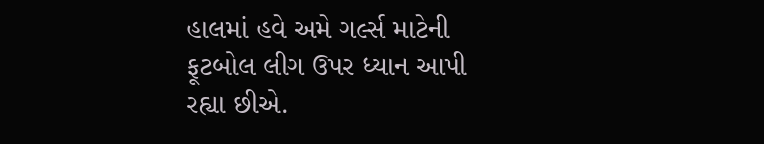હાલમાં હવે અમે ગર્લ્સ માટેની ફૂટબોલ લીગ ઉપર ધ્યાન આપી રહ્યા છીએ.